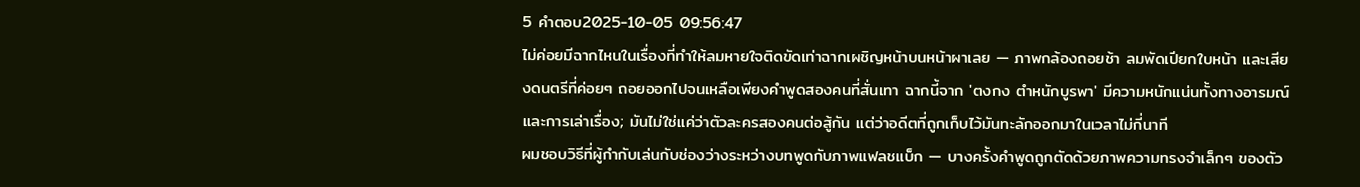5 คำตอบ2025-10-05 09:56:47
ไม่ค่อยมีฉากไหนในเรื่องที่ทำให้ลมหายใจติดขัดเท่าฉากเผชิญหน้าบนหน้าผาเลย — ภาพกล้องถอยช้า ลมพัดเปียกใบหน้า และเสียงดนตรีที่ค่อยๆ ถอยออกไปจนเหลือเพียงคำพูดสองคนที่สั่นเทา ฉากนี้จาก 'ตงกง ตําหนักบูรพา' มีความหนักแน่นทั้งทางอารมณ์และการเล่าเรื่อง; มันไม่ใช่แค่ว่าตัวละครสองคนต่อสู้กัน แต่ว่าอดีตที่ถูกเก็บไว้มันทะลักออกมาในเวลาไม่กี่นาที
ผมชอบวิธีที่ผู้กำกับเล่นกับช่องว่างระหว่างบทพูดกับภาพแฟลชแบ็ก — บางครั้งคำพูดถูกตัดด้วยภาพความทรงจำเล็กๆ ของตัว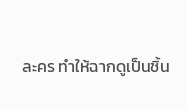ละคร ทำให้ฉากดูเป็นชิ้น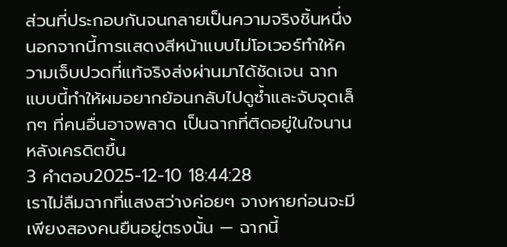ส่วนที่ประกอบกันจนกลายเป็นความจริงชิ้นหนึ่ง นอกจากนี้การแสดงสีหน้าแบบไม่โอเวอร์ทำให้ความเจ็บปวดที่แท้จริงส่งผ่านมาได้ชัดเจน ฉากแบบนี้ทำให้ผมอยากย้อนกลับไปดูซ้ำและจับจุดเล็กๆ ที่คนอื่นอาจพลาด เป็นฉากที่ติดอยู่ในใจนานหลังเครดิตขึ้น
3 คำตอบ2025-12-10 18:44:28
เราไม่ลืมฉากที่แสงสว่างค่อยๆ จางหายก่อนจะมีเพียงสองคนยืนอยู่ตรงนั้น — ฉากนี้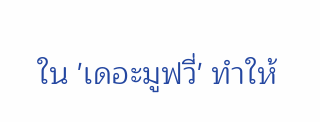ใน 'เดอะมูฟวี่' ทำให้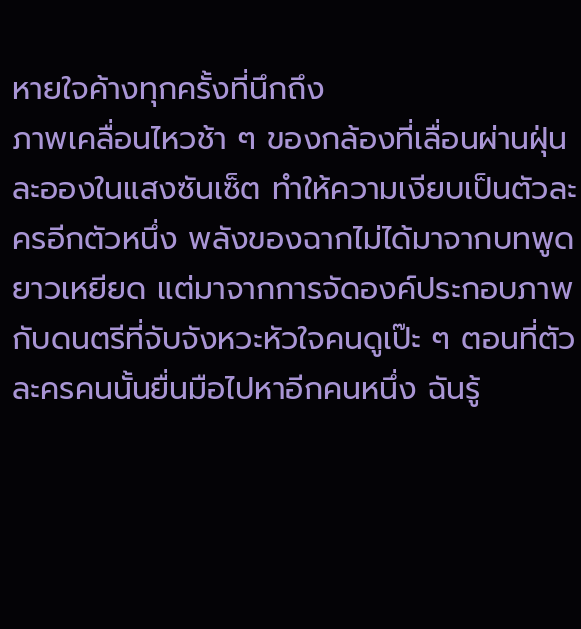หายใจค้างทุกครั้งที่นึกถึง
ภาพเคลื่อนไหวช้า ๆ ของกล้องที่เลื่อนผ่านฝุ่นละอองในแสงซันเซ็ต ทำให้ความเงียบเป็นตัวละครอีกตัวหนึ่ง พลังของฉากไม่ได้มาจากบทพูดยาวเหยียด แต่มาจากการจัดองค์ประกอบภาพกับดนตรีที่จับจังหวะหัวใจคนดูเป๊ะ ๆ ตอนที่ตัวละครคนนั้นยื่นมือไปหาอีกคนหนึ่ง ฉันรู้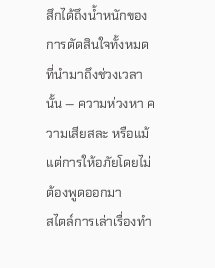สึกได้ถึงน้ำหนักของการตัดสินใจทั้งหมดที่นำมาถึงช่วงเวลานั้น — ความห่วงหา ความเสียสละ หรือแม้แต่การให้อภัยโดยไม่ต้องพูดออกมา
สไตล์การเล่าเรื่องทำ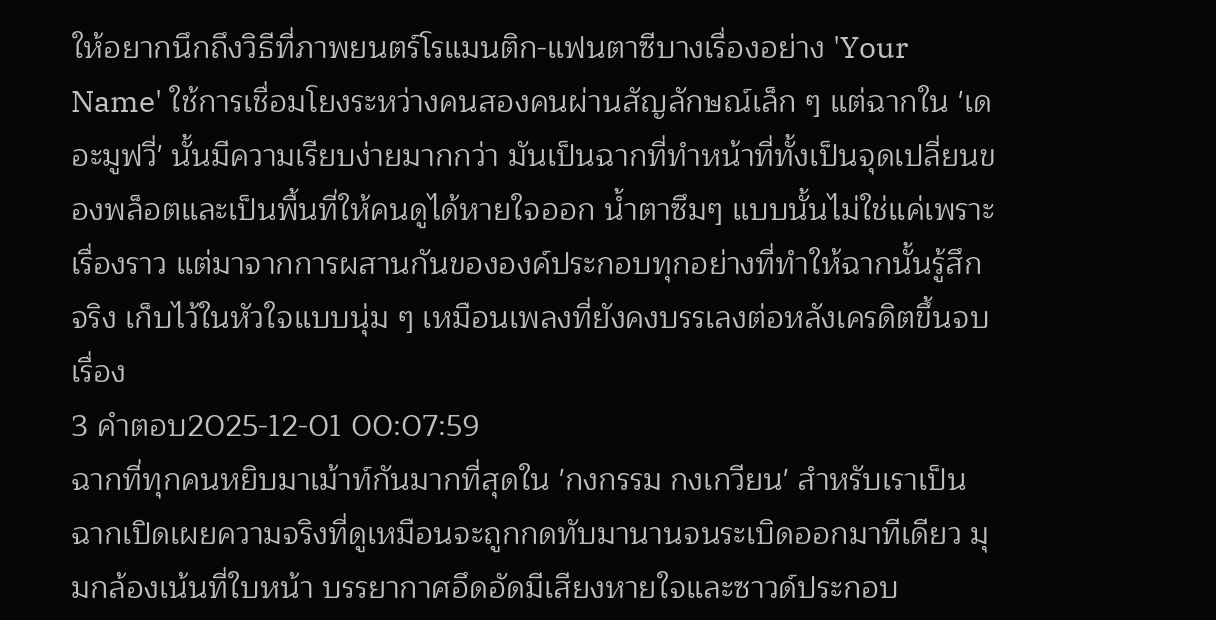ให้อยากนึกถึงวิธีที่ภาพยนตร์โรแมนติก-แฟนตาซีบางเรื่องอย่าง 'Your Name' ใช้การเชื่อมโยงระหว่างคนสองคนผ่านสัญลักษณ์เล็ก ๆ แต่ฉากใน 'เดอะมูฟวี่' นั้นมีความเรียบง่ายมากกว่า มันเป็นฉากที่ทำหน้าที่ทั้งเป็นจุดเปลี่ยนของพล็อตและเป็นพื้นที่ให้คนดูได้หายใจออก น้ำตาซึมๆ แบบนั้นไม่ใช่แค่เพราะเรื่องราว แต่มาจากการผสานกันขององค์ประกอบทุกอย่างที่ทำให้ฉากนั้นรู้สึกจริง เก็บไว้ในหัวใจแบบนุ่ม ๆ เหมือนเพลงที่ยังคงบรรเลงต่อหลังเครดิตขึ้นจบเรื่อง
3 คำตอบ2025-12-01 00:07:59
ฉากที่ทุกคนหยิบมาเม้าท์กันมากที่สุดใน 'กงกรรม กงเกวียน' สำหรับเราเป็นฉากเปิดเผยความจริงที่ดูเหมือนจะถูกกดทับมานานจนระเบิดออกมาทีเดียว มุมกล้องเน้นที่ใบหน้า บรรยากาศอึดอัดมีเสียงหายใจและซาวด์ประกอบ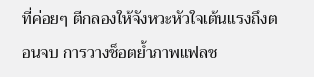ที่ค่อยๆ ตีกลองให้จังหวะหัวใจเต้นแรงถึงตอนจบ การวางช็อตย้ำภาพแฟลช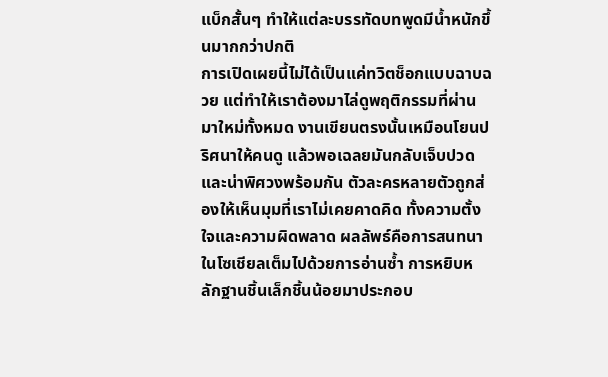แบ็กสั้นๆ ทำให้แต่ละบรรทัดบทพูดมีน้ำหนักขึ้นมากกว่าปกติ
การเปิดเผยนี้ไม่ได้เป็นแค่ทวิตช็อกแบบฉาบฉวย แต่ทำให้เราต้องมาไล่ดูพฤติกรรมที่ผ่านมาใหม่ทั้งหมด งานเขียนตรงนั้นเหมือนโยนปริศนาให้คนดู แล้วพอเฉลยมันกลับเจ็บปวดและน่าพิศวงพร้อมกัน ตัวละครหลายตัวถูกส่องให้เห็นมุมที่เราไม่เคยคาดคิด ทั้งความตั้งใจและความผิดพลาด ผลลัพธ์คือการสนทนาในโซเชียลเต็มไปด้วยการอ่านซ้ำ การหยิบหลักฐานชิ้นเล็กชิ้นน้อยมาประกอบ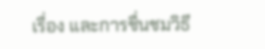เรื่อง และการชื่นชมวิธี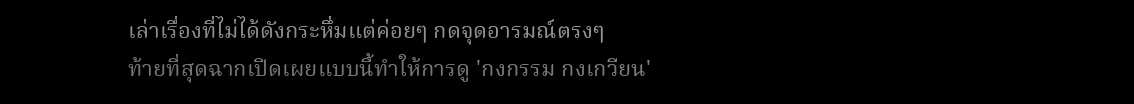เล่าเรื่องที่ไม่ได้ดังกระหึ่มแต่ค่อยๆ กดจุดอารมณ์ตรงๆ
ท้ายที่สุดฉากเปิดเผยแบบนี้ทำให้การดู 'กงกรรม กงเกวียน'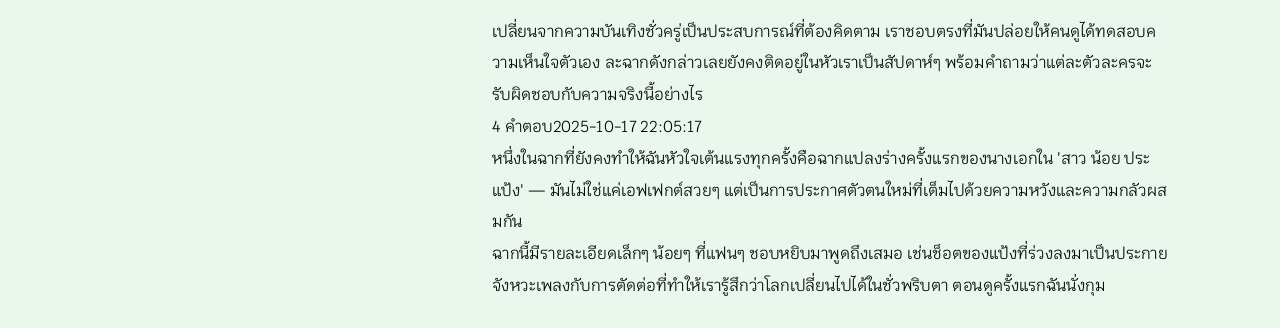เปลี่ยนจากความบันเทิงชั่วครู่เป็นประสบการณ์ที่ต้องคิดตาม เราชอบตรงที่มันปล่อยให้คนดูได้ทดสอบความเห็นใจตัวเอง ละฉากดังกล่าวเลยยังคงติดอยู่ในหัวเราเป็นสัปดาห์ๆ พร้อมคำถามว่าแต่ละตัวละครจะรับผิดชอบกับความจริงนี้อย่างไร
4 คำตอบ2025-10-17 22:05:17
หนึ่งในฉากที่ยังคงทำให้ฉันหัวใจเต้นแรงทุกครั้งคือฉากแปลงร่างครั้งแรกของนางเอกใน 'สาว น้อย ประแป้ง' — มันไม่ใช่แค่เอฟเฟกต์สวยๆ แต่เป็นการประกาศตัวตนใหม่ที่เต็มไปด้วยความหวังและความกลัวผสมกัน
ฉากนี้มีรายละเอียดเล็กๆ น้อยๆ ที่แฟนๆ ชอบหยิบมาพูดถึงเสมอ เช่นช็อตของแป้งที่ร่วงลงมาเป็นประกาย จังหวะเพลงกับการตัดต่อที่ทำให้เรารู้สึกว่าโลกเปลี่ยนไปได้ในชั่วพริบตา ตอนดูครั้งแรกฉันนั่งกุม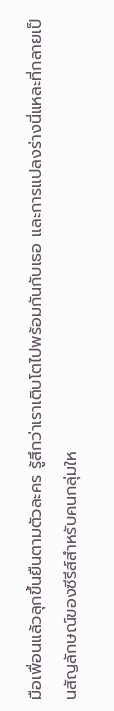มือเพื่อนแล้วลุกขึ้นยืนตามตัวละคร รู้สึกว่าเราเติบโตไปพร้อมกันกับเธอ และการแปลงร่างนี่แหละที่กลายเป็นสัญลักษณ์ของซีรีส์สำหรับคนกลุ่มให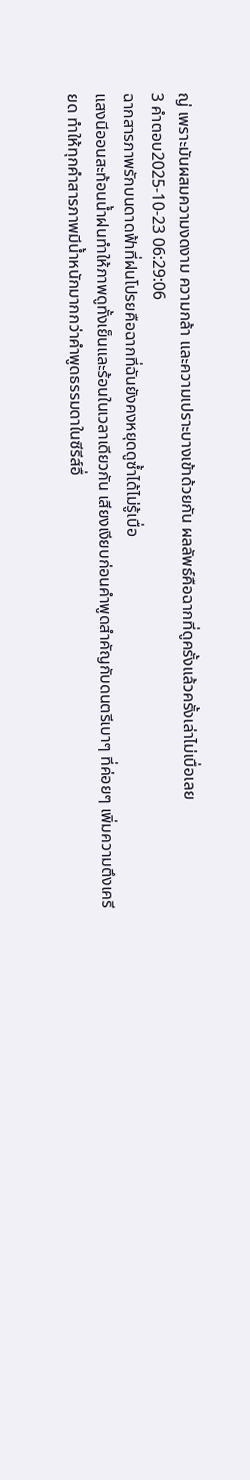ญ่ เพราะมันผสมความงดงาม ความกล้า และความเปราะบางเข้าด้วยกัน ผลลัพธ์คือฉากที่ดูครั้งแล้วครั้งเล่าไม่เบื่อเลย
3 คำตอบ2025-10-23 06:29:06
ฉากสารภาพรักบนดาดฟ้าที่ฝนโปรยคือฉากที่ฉันยังคงหยุดดูซ้ำได้ไม่รู้เบื่อ
แสงนีออนสะท้อนน้ำฝนทำให้ภาพดูทั้งเย็นและร้อนในเวลาเดียวกัน เสียงเงียบก่อนคำพูดสำคัญกับดนตรีเบาๆ ที่ค่อยๆ เพิ่มความตึงเครียด ทำให้ทุกคำสารภาพมีน้ำหนักมากกว่าคำพูดธรรมดาในซีรีส์อื่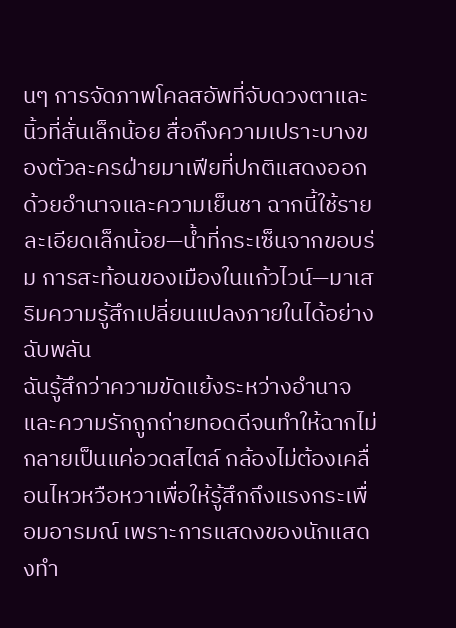นๆ การจัดภาพโคลสอัพที่จับดวงตาและนิ้วที่สั่นเล็กน้อย สื่อถึงความเปราะบางของตัวละครฝ่ายมาเฟียที่ปกติแสดงออกด้วยอำนาจและความเย็นชา ฉากนี้ใช้รายละเอียดเล็กน้อย—น้ำที่กระเซ็นจากขอบร่ม การสะท้อนของเมืองในแก้วไวน์—มาเสริมความรู้สึกเปลี่ยนแปลงภายในได้อย่างฉับพลัน
ฉันรู้สึกว่าความขัดแย้งระหว่างอำนาจและความรักถูกถ่ายทอดดีจนทำให้ฉากไม่กลายเป็นแค่อวดสไตล์ กล้องไม่ต้องเคลื่อนไหวหวือหวาเพื่อให้รู้สึกถึงแรงกระเพื่อมอารมณ์ เพราะการแสดงของนักแสดงทำ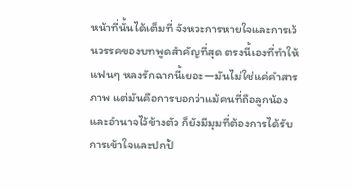หน้าที่นั้นได้เต็มที่ จังหวะการหายใจและการเว้นวรรคของบทพูดสำคัญที่สุด ตรงนี้เองที่ทำให้แฟนๆ หลงรักฉากนี้เยอะ—มันไม่ใช่แค่คำสารภาพ แต่มันคือการบอกว่าแม้คนที่ถือลูกน้องและอำนาจไว้ข้างตัว ก็ยังมีมุมที่ต้องการได้รับการเข้าใจและปกป้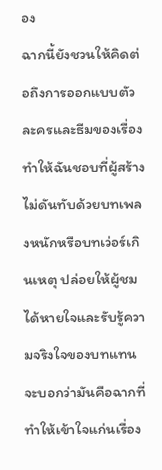อง
ฉากนี้ยังชวนให้คิดต่อถึงการออกแบบตัวละครและธีมของเรื่อง ทำให้ฉันชอบที่ผู้สร้างไม่ดันทับด้วยบทเพลงหนักหรือบทเว่อร์เกินเหตุ ปล่อยให้ผู้ชมได้หายใจและรับรู้ความจริงใจของบทแทน จะบอกว่ามันคือฉากที่ทำให้เข้าใจแก่นเรื่อง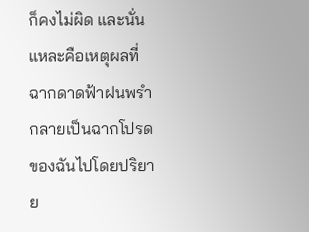ก็คงไม่ผิด และนั่นแหละคือเหตุผลที่ฉากดาดฟ้าฝนพรำกลายเป็นฉากโปรดของฉันไปโดยปริยาย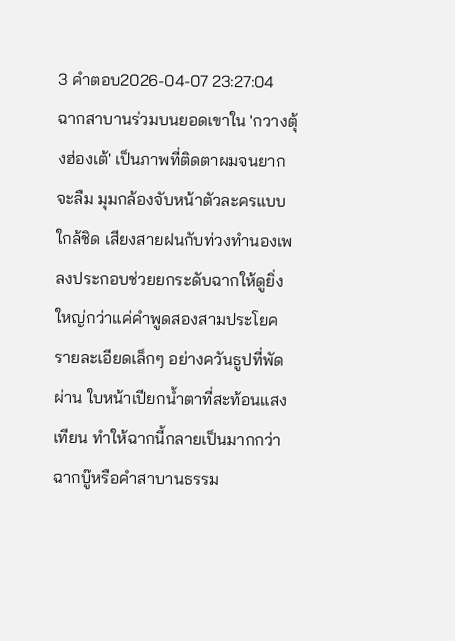3 คำตอบ2026-04-07 23:27:04
ฉากสาบานร่วมบนยอดเขาใน 'กวางตุ้งฮ่องเต้' เป็นภาพที่ติดตาผมจนยากจะลืม มุมกล้องจับหน้าตัวละครแบบใกล้ชิด เสียงสายฝนกับท่วงทำนองเพลงประกอบช่วยยกระดับฉากให้ดูยิ่งใหญ่กว่าแค่คำพูดสองสามประโยค
รายละเอียดเล็กๆ อย่างควันธูปที่พัดผ่าน ใบหน้าเปียกน้ำตาที่สะท้อนแสงเทียน ทำให้ฉากนี้กลายเป็นมากกว่าฉากบู๊หรือคำสาบานธรรม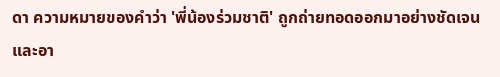ดา ความหมายของคำว่า 'พี่น้องร่วมชาติ' ถูกถ่ายทอดออกมาอย่างชัดเจนและอา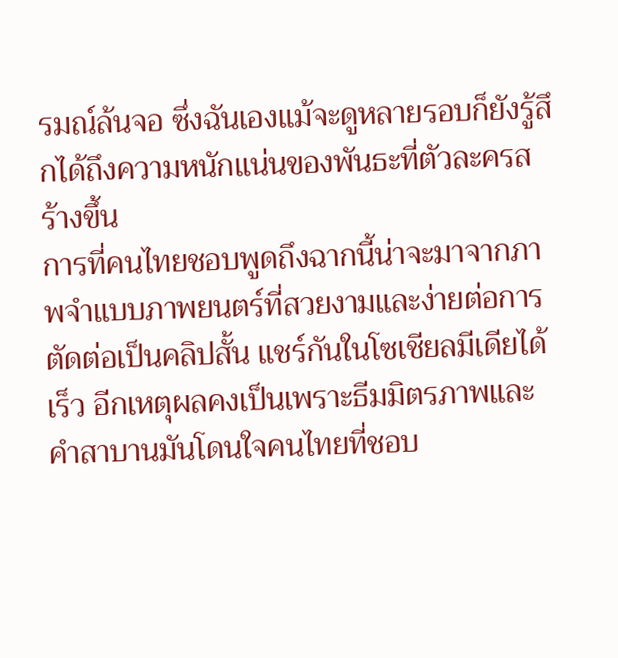รมณ์ล้นจอ ซึ่งฉันเองแม้จะดูหลายรอบก็ยังรู้สึกได้ถึงความหนักแน่นของพันธะที่ตัวละครสร้างขึ้น
การที่คนไทยชอบพูดถึงฉากนี้น่าจะมาจากภาพจำแบบภาพยนตร์ที่สวยงามและง่ายต่อการตัดต่อเป็นคลิปสั้น แชร์กันในโซเชียลมีเดียได้เร็ว อีกเหตุผลคงเป็นเพราะธีมมิตรภาพและคำสาบานมันโดนใจคนไทยที่ชอบ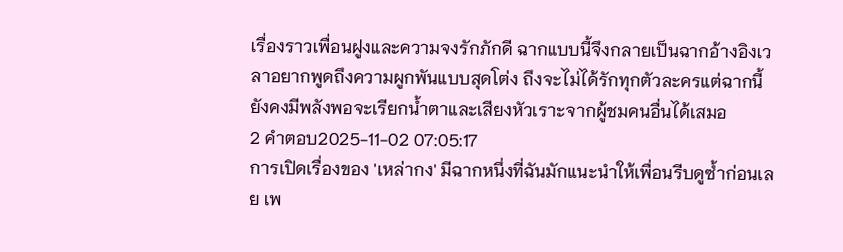เรื่องราวเพื่อนฝูงและความจงรักภักดี ฉากแบบนี้จึงกลายเป็นฉากอ้างอิงเวลาอยากพูดถึงความผูกพันแบบสุดโต่ง ถึงจะไม่ได้รักทุกตัวละครแต่ฉากนี้ยังคงมีพลังพอจะเรียกน้ำตาและเสียงหัวเราะจากผู้ชมคนอื่นได้เสมอ
2 คำตอบ2025-11-02 07:05:17
การเปิดเรื่องของ 'เหล่ากง' มีฉากหนึ่งที่ฉันมักแนะนำให้เพื่อนรีบดูซ้ำก่อนเลย เพ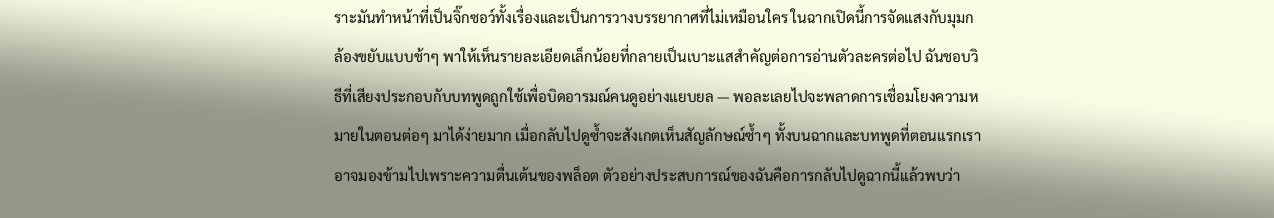ราะมันทำหน้าที่เป็นจิ๊กซอว์ทั้งเรื่องและเป็นการวางบรรยากาศที่ไม่เหมือนใคร ในฉากเปิดนี้การจัดแสงกับมุมกล้องขยับแบบช้าๆ พาให้เห็นรายละเอียดเล็กน้อยที่กลายเป็นเบาะแสสำคัญต่อการอ่านตัวละครต่อไป ฉันชอบวิธีที่เสียงประกอบกับบทพูดถูกใช้เพื่อบิดอารมณ์คนดูอย่างแยบยล — พอละเลยไปจะพลาดการเชื่อมโยงความหมายในตอนต่อๆ มาได้ง่ายมาก เมื่อกลับไปดูซ้ำจะสังเกตเห็นสัญลักษณ์ซ้ำๆ ทั้งบนฉากและบทพูดที่ตอนแรกเราอาจมองข้ามไปเพราะความตื่นเต้นของพล็อต ตัวอย่างประสบการณ์ของฉันคือการกลับไปดูฉากนี้แล้วพบว่า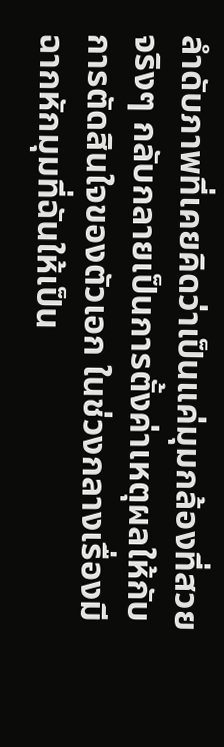ลำดับภาพที่เคยคิดว่าเป็นแค่มุมกล้องที่สวยจริงๆ กลับกลายเป็นการตั้งค่าเหตุผลให้กับการตัดสินใจของตัวเอก ในช่วงกลางเรื่องมีฉากหักมุมที่ฉันให้เป็น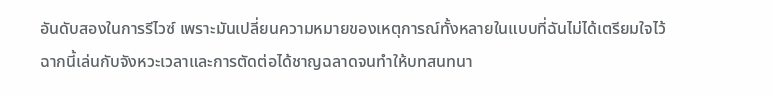อันดับสองในการรีไวซ์ เพราะมันเปลี่ยนความหมายของเหตุการณ์ทั้งหลายในแบบที่ฉันไม่ได้เตรียมใจไว้ ฉากนี้เล่นกับจังหวะเวลาและการตัดต่อได้ชาญฉลาดจนทำให้บทสนทนา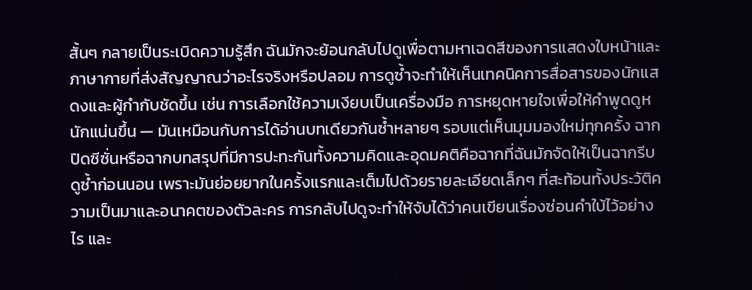สั้นๆ กลายเป็นระเบิดความรู้สึก ฉันมักจะย้อนกลับไปดูเพื่อตามหาเฉดสีของการแสดงใบหน้าและภาษากายที่ส่งสัญญาณว่าอะไรจริงหรือปลอม การดูซ้ำจะทำให้เห็นเทคนิคการสื่อสารของนักแสดงและผู้กำกับชัดขึ้น เช่น การเลือกใช้ความเงียบเป็นเครื่องมือ การหยุดหายใจเพื่อให้คำพูดดูหนักแน่นขึ้น — มันเหมือนกับการได้อ่านบทเดียวกันซ้ำหลายๆ รอบแต่เห็นมุมมองใหม่ทุกครั้ง ฉากปิดซีซั่นหรือฉากบทสรุปที่มีการปะทะกันทั้งความคิดและอุดมคติคือฉากที่ฉันมักจัดให้เป็นฉากรีบดูซ้ำก่อนนอน เพราะมันย่อยยากในครั้งแรกและเต็มไปด้วยรายละเอียดเล็กๆ ที่สะท้อนทั้งประวัติความเป็นมาและอนาคตของตัวละคร การกลับไปดูจะทำให้จับได้ว่าคนเขียนเรื่องซ่อนคำใบ้ไว้อย่างไร และ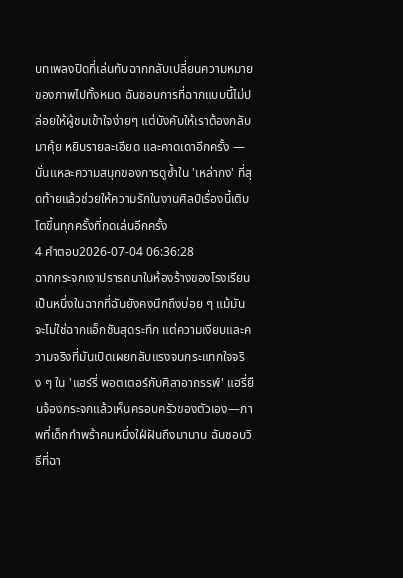บทเพลงปิดที่เล่นทับฉากกลับเปลี่ยนความหมายของภาพไปทั้งหมด ฉันชอบการที่ฉากแบบนี้ไม่ปล่อยให้ผู้ชมเข้าใจง่ายๆ แต่บังคับให้เราต้องกลับมาคุ้ย หยิบรายละเอียด และคาดเดาอีกครั้ง — นั่นแหละความสนุกของการดูซ้ำใน 'เหล่ากง' ที่สุดท้ายแล้วช่วยให้ความรักในงานศิลป์เรื่องนี้เติบโตขึ้นทุกครั้งที่กดเล่นอีกครั้ง
4 คำตอบ2026-07-04 06:36:28
ฉากกระจกเงาปรารถนาในห้องร้างของโรงเรียนเป็นหนึ่งในฉากที่ฉันยังคงนึกถึงบ่อย ๆ แม้มันจะไม่ใช่ฉากแอ็กชันสุดระทึก แต่ความเงียบและความจริงที่มันเปิดเผยกลับแรงจนกระแทกใจจริง ๆ ใน 'แฮร์รี่ พอตเตอร์กับศิลาอาถรรพ์' แฮรี่ยืนจ้องกระจกแล้วเห็นครอบครัวของตัวเอง—ภาพที่เด็กกำพร้าคนหนึ่งใฝ่ฝันถึงมานาน ฉันชอบวิธีที่ฉา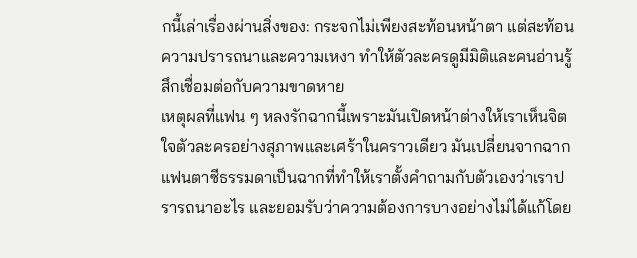กนี้เล่าเรื่องผ่านสิ่งของ: กระจกไม่เพียงสะท้อนหน้าตา แต่สะท้อนความปรารถนาและความเหงา ทำให้ตัวละครดูมีมิติและคนอ่านรู้สึกเชื่อมต่อกับความขาดหาย
เหตุผลที่แฟน ๆ หลงรักฉากนี้เพราะมันเปิดหน้าต่างให้เราเห็นจิตใจตัวละครอย่างสุภาพและเศร้าในคราวเดียว มันเปลี่ยนจากฉากแฟนตาซีธรรมดาเป็นฉากที่ทำให้เราตั้งคำถามกับตัวเองว่าเราปรารถนาอะไร และยอมรับว่าความต้องการบางอย่างไม่ได้แก้โดย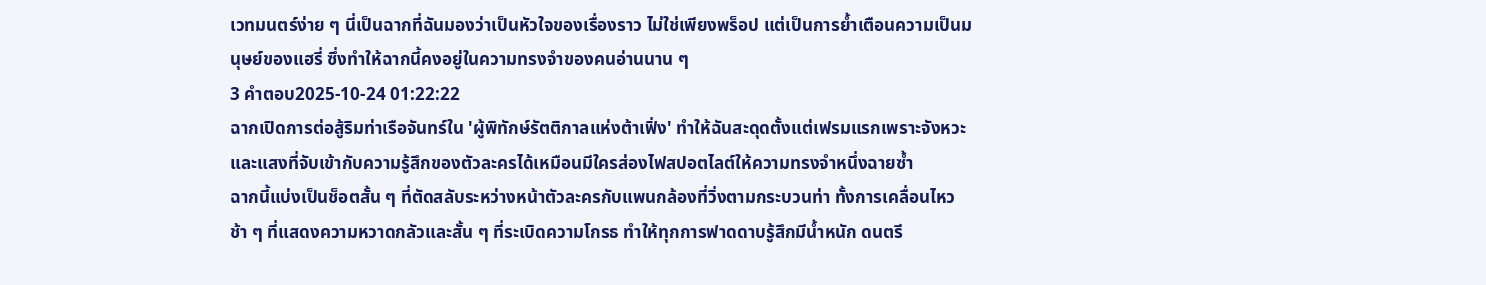เวทมนตร์ง่าย ๆ นี่เป็นฉากที่ฉันมองว่าเป็นหัวใจของเรื่องราว ไม่ใช่เพียงพร็อป แต่เป็นการย้ำเตือนความเป็นมนุษย์ของแฮรี่ ซึ่งทำให้ฉากนี้คงอยู่ในความทรงจำของคนอ่านนาน ๆ
3 คำตอบ2025-10-24 01:22:22
ฉากเปิดการต่อสู้ริมท่าเรือจันทร์ใน 'ผู้พิทักษ์รัตติกาลแห่งต้าเฟิ่ง' ทำให้ฉันสะดุดตั้งแต่เฟรมแรกเพราะจังหวะและแสงที่จับเข้ากับความรู้สึกของตัวละครได้เหมือนมีใครส่องไฟสปอตไลต์ให้ความทรงจำหนึ่งฉายซ้ำ
ฉากนี้แบ่งเป็นช็อตสั้น ๆ ที่ตัดสลับระหว่างหน้าตัวละครกับแพนกล้องที่วิ่งตามกระบวนท่า ทั้งการเคลื่อนไหวช้า ๆ ที่แสดงความหวาดกลัวและสั้น ๆ ที่ระเบิดความโกรธ ทำให้ทุกการฟาดดาบรู้สึกมีน้ำหนัก ดนตรี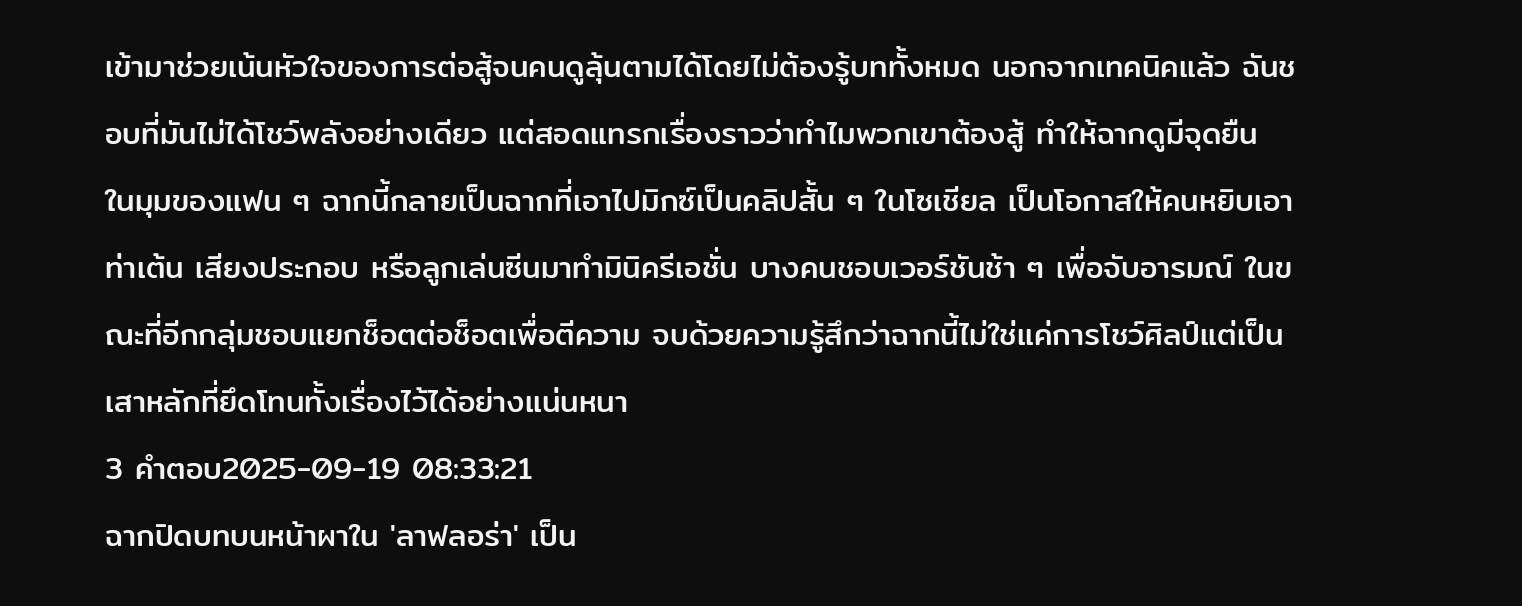เข้ามาช่วยเน้นหัวใจของการต่อสู้จนคนดูลุ้นตามได้โดยไม่ต้องรู้บททั้งหมด นอกจากเทคนิคแล้ว ฉันชอบที่มันไม่ได้โชว์พลังอย่างเดียว แต่สอดแทรกเรื่องราวว่าทำไมพวกเขาต้องสู้ ทำให้ฉากดูมีจุดยืน
ในมุมของแฟน ๆ ฉากนี้กลายเป็นฉากที่เอาไปมิกซ์เป็นคลิปสั้น ๆ ในโซเชียล เป็นโอกาสให้คนหยิบเอาท่าเต้น เสียงประกอบ หรือลูกเล่นซีนมาทำมินิครีเอชั่น บางคนชอบเวอร์ชันช้า ๆ เพื่อจับอารมณ์ ในขณะที่อีกกลุ่มชอบแยกช็อตต่อช็อตเพื่อตีความ จบด้วยความรู้สึกว่าฉากนี้ไม่ใช่แค่การโชว์ศิลป์แต่เป็นเสาหลักที่ยึดโทนทั้งเรื่องไว้ได้อย่างแน่นหนา
3 คำตอบ2025-09-19 08:33:21
ฉากปิดบทบนหน้าผาใน 'ลาฟลอร่า' เป็น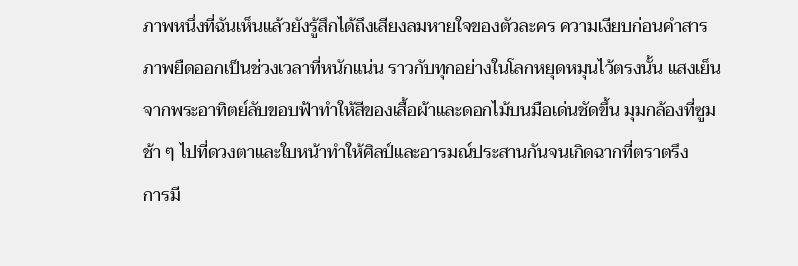ภาพหนึ่งที่ฉันเห็นแล้วยังรู้สึกได้ถึงเสียงลมหายใจของตัวละคร ความเงียบก่อนคำสารภาพยืดออกเป็นช่วงเวลาที่หนักแน่น ราวกับทุกอย่างในโลกหยุดหมุนไว้ตรงนั้น แสงเย็นจากพระอาทิตย์ลับขอบฟ้าทำให้สีของเสื้อผ้าและดอกไม้บนมือเด่นชัดขึ้น มุมกล้องที่ซูมช้า ๆ ไปที่ดวงตาและใบหน้าทำให้ศิลป์และอารมณ์ประสานกันจนเกิดฉากที่ตราตรึง
การมี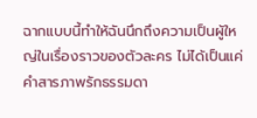ฉากแบบนี้ทำให้ฉันนึกถึงความเป็นผู้ใหญ่ในเรื่องราวของตัวละคร ไม่ได้เป็นแค่คำสารภาพรักธรรมดา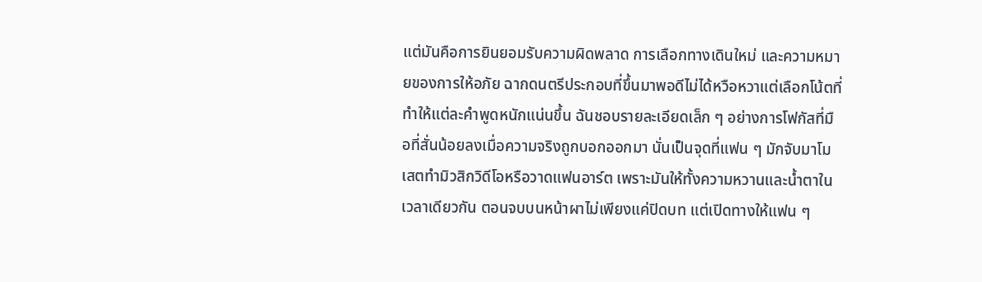แต่มันคือการยินยอมรับความผิดพลาด การเลือกทางเดินใหม่ และความหมายของการให้อภัย ฉากดนตรีประกอบที่ขึ้นมาพอดีไม่ได้หวือหวาแต่เลือกโน้ตที่ทำให้แต่ละคำพูดหนักแน่นขึ้น ฉันชอบรายละเอียดเล็ก ๆ อย่างการโฟกัสที่มือที่สั่นน้อยลงเมื่อความจริงถูกบอกออกมา นั่นเป็นจุดที่แฟน ๆ มักจับมาโมเสตทำมิวสิกวิดีโอหรือวาดแฟนอาร์ต เพราะมันให้ทั้งความหวานและน้ำตาในเวลาเดียวกัน ตอนจบบนหน้าผาไม่เพียงแค่ปิดบท แต่เปิดทางให้แฟน ๆ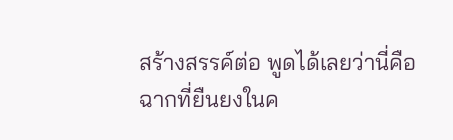สร้างสรรค์ต่อ พูดได้เลยว่านี่คือฉากที่ยืนยงในค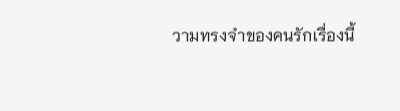วามทรงจำของคนรักเรื่องนี้